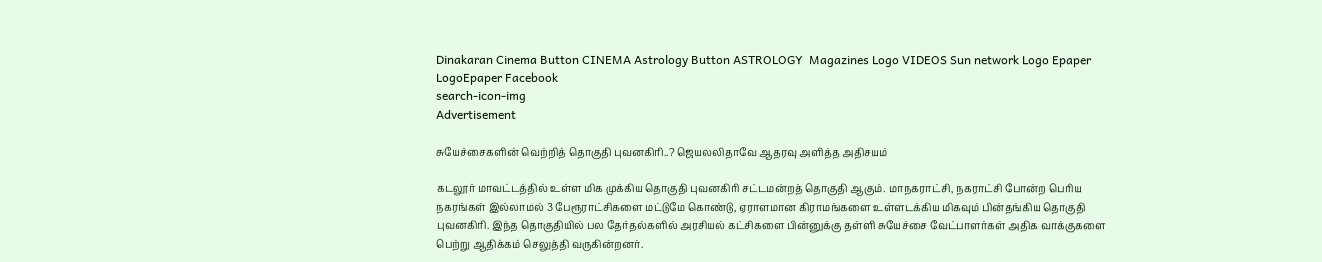Dinakaran Cinema Button CINEMA Astrology Button ASTROLOGY  Magazines Logo VIDEOS Sun network Logo Epaper LogoEpaper Facebook
search-icon-img
Advertisement

சுயேச்சைகளின் வெற்றித் தொகுதி புவனகிரி..? ஜெயலலிதாவே ஆதரவு அளித்த அதிசயம்

கடலூர் மாவட்டத்தில் உள்ள மிக முக்கிய தொகுதி புவனகிரி சட்டமன்றத் தொகுதி ஆகும். மாநகராட்சி, நகராட்சி போன்ற பெரிய நகரங்கள் இல்லாமல் 3 பேரூராட்சிகளை மட்டுமே கொண்டு, ஏராளமான கிராமங்களை உள்ளடக்கிய மிகவும் பின்தங்கிய தொகுதி புவனகிரி. இந்த தொகுதியில் பல தேர்தல்களில் அரசியல் கட்சிகளை பின்னுக்கு தள்ளி சுயேச்சை வேட்பாளர்கள் அதிக வாக்குகளை பெற்று ஆதிக்கம் செலுத்தி வருகின்றனர்.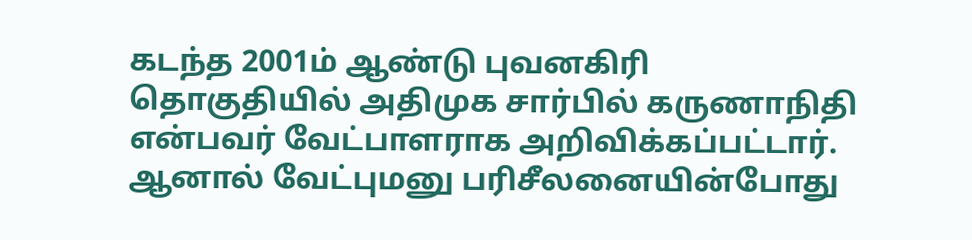கடந்த 2001ம் ஆண்டு புவனகிரி தொகுதியில் அதிமுக சார்பில் கருணாநிதி என்பவர் வேட்பாளராக அறிவிக்கப்பட்டார். ஆனால் வேட்புமனு பரிசீலனையின்போது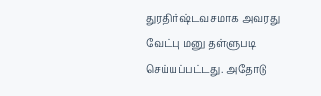துரதிர்ஷ்டவசமாக அவரது வேட்பு மனு தள்ளுபடி செய்யப்பட்டது. அதோடு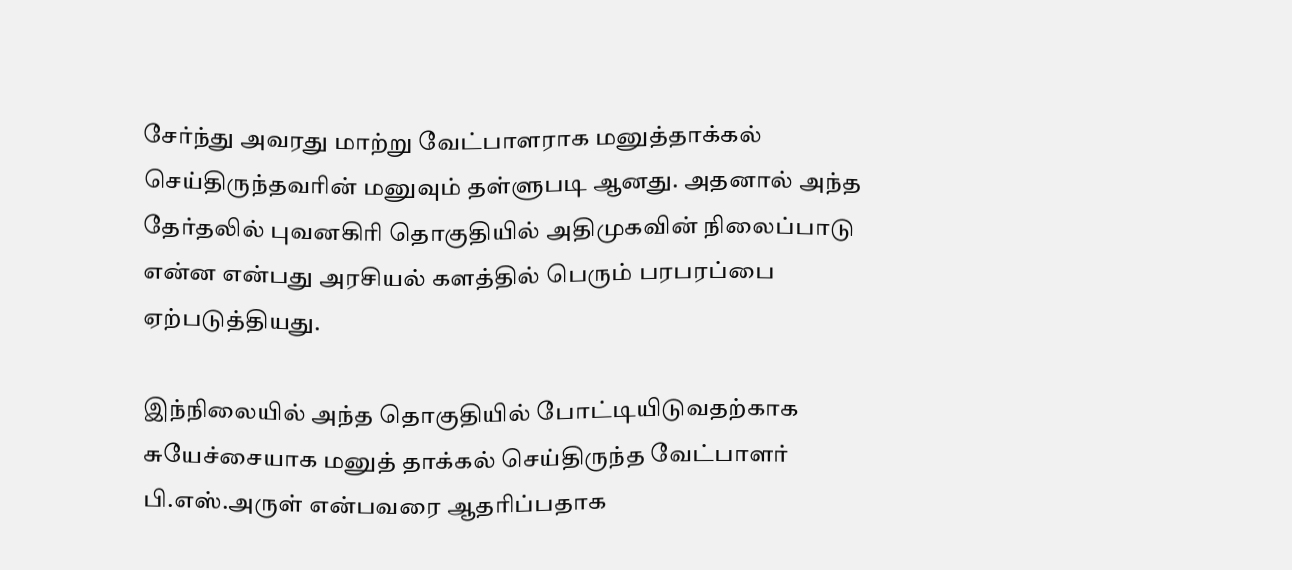சேர்ந்து அவரது மாற்று வேட்பாளராக மனுத்தாக்கல் செய்திருந்தவரின் மனுவும் தள்ளுபடி ஆனது. அதனால் அந்த தேர்தலில் புவனகிரி தொகுதியில் அதிமுகவின் நிலைப்பாடு என்ன என்பது அரசியல் களத்தில் பெரும் பரபரப்பை ஏற்படுத்தியது.

இந்நிலையில் அந்த தொகுதியில் போட்டியிடுவதற்காக சுயேச்சையாக மனுத் தாக்கல் செய்திருந்த வேட்பாளர் பி.எஸ்.அருள் என்பவரை ஆதரிப்பதாக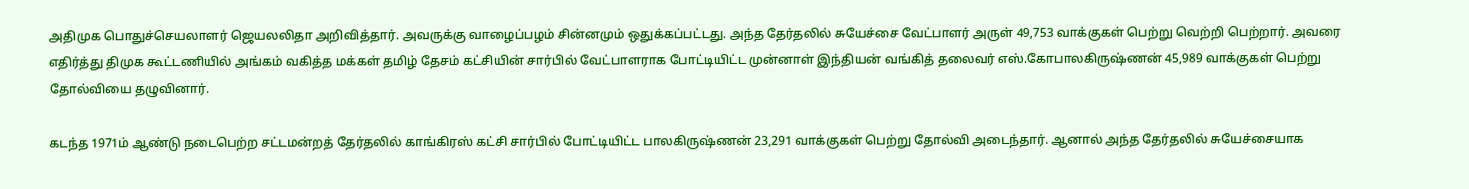அதிமுக பொதுச்செயலாளர் ஜெயலலிதா அறிவித்தார். அவருக்கு வாழைப்பழம் சின்னமும் ஒதுக்கப்பட்டது. அந்த தேர்தலில் சுயேச்சை வேட்பாளர் அருள் 49,753 வாக்குகள் பெற்று வெற்றி பெற்றார். அவரை எதிர்த்து திமுக கூட்டணியில் அங்கம் வகித்த மக்கள் தமிழ் தேசம் கட்சியின் சார்பில் வேட்பாளராக போட்டியிட்ட முன்னாள் இந்தியன் வங்கித் தலைவர் எஸ்.கோபாலகிருஷ்ணன் 45,989 வாக்குகள் பெற்று தோல்வியை தழுவினார்.

கடந்த 1971ம் ஆண்டு நடைபெற்ற சட்டமன்றத் தேர்தலில் காங்கிரஸ் கட்சி சார்பில் போட்டியிட்ட பாலகிருஷ்ணன் 23,291 வாக்குகள் பெற்று தோல்வி அடைந்தார். ஆனால் அந்த தேர்தலில் சுயேச்சையாக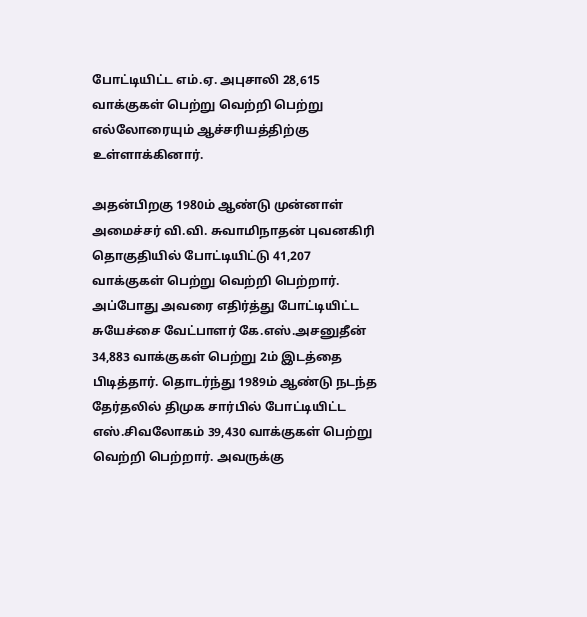போட்டியிட்ட எம்.ஏ. அபுசாலி 28,615 வாக்குகள் பெற்று வெற்றி பெற்று எல்லோரையும் ஆச்சரியத்திற்கு உள்ளாக்கினார்.

அதன்பிறகு 1980ம் ஆண்டு முன்னாள் அமைச்சர் வி.வி. சுவாமிநாதன் புவனகிரி தொகுதியில் போட்டியிட்டு 41,207 வாக்குகள் பெற்று வெற்றி பெற்றார். அப்போது அவரை எதிர்த்து போட்டியிட்ட சுயேச்சை வேட்பாளர் கே.எஸ்.அசனுதீன் 34,883 வாக்குகள் பெற்று 2ம் இடத்தை பிடித்தார். தொடர்ந்து 1989ம் ஆண்டு நடந்த தேர்தலில் திமுக சார்பில் போட்டியிட்ட எஸ்.சிவலோகம் 39,430 வாக்குகள் பெற்று வெற்றி பெற்றார். அவருக்கு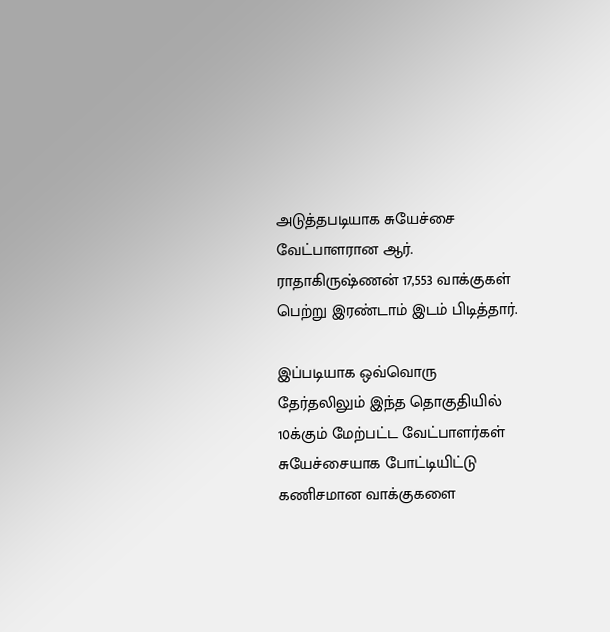அடுத்தபடியாக சுயேச்சை வேட்பாளரான ஆர். ராதாகிருஷ்ணன் 17,553 வாக்குகள் பெற்று இரண்டாம் இடம் பிடித்தார்.

இப்படியாக ஒவ்வொரு தேர்தலிலும் இந்த தொகுதியில் 10க்கும் மேற்பட்ட வேட்பாளர்கள் சுயேச்சையாக போட்டியிட்டு கணிசமான வாக்குகளை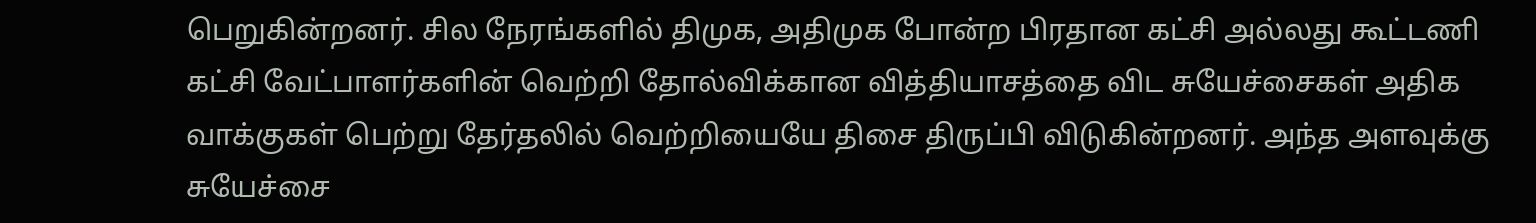பெறுகின்றனர். சில நேரங்களில் திமுக, அதிமுக போன்ற பிரதான கட்சி அல்லது கூட்டணி கட்சி வேட்பாளர்களின் வெற்றி தோல்விக்கான வித்தியாசத்தை விட சுயேச்சைகள் அதிக வாக்குகள் பெற்று தேர்தலில் வெற்றியையே திசை திருப்பி விடுகின்றனர். அந்த அளவுக்கு சுயேச்சை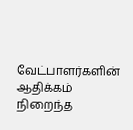வேட்பாளர்களின் ஆதிக்கம் நிறைந்த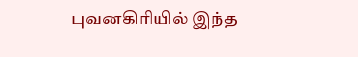புவனகிரியில் இந்த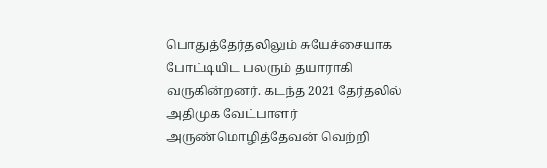பொதுத்தேர்தலிலும் சுயேச்சையாக போட்டியிட பலரும் தயாராகி வருகின்றனர். கடந்த 2021 தேர்தலில் அதிமுக வேட்பாளர் அருண்மொழித்தேவன் வெற்றி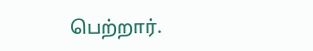பெற்றார்.